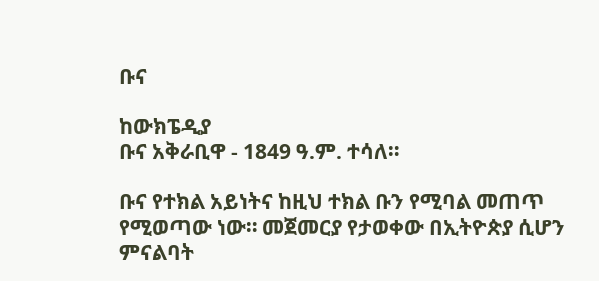ቡና

ከውክፔዲያ
ቡና አቅራቢዋ - 1849 ዓ.ም. ተሳለ።

ቡና የተክል አይነትና ከዚህ ተክል ቡን የሚባል መጠጥ የሚወጣው ነው። መጀመርያ የታወቀው በኢትዮጵያ ሲሆን ምናልባት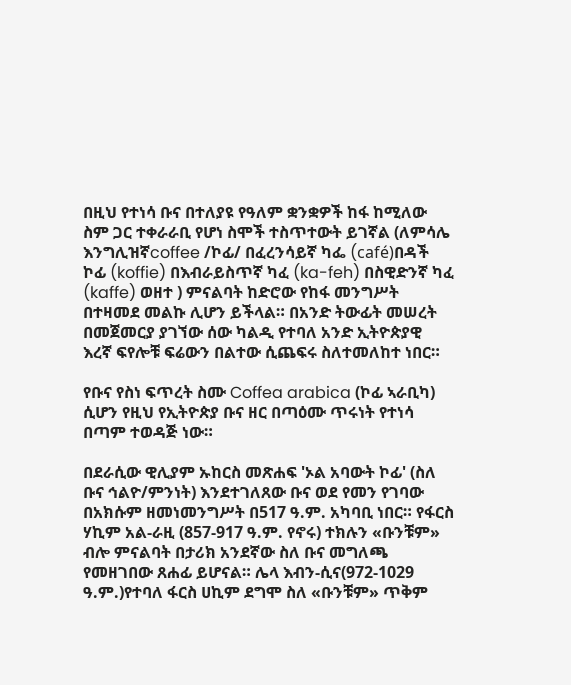በዚህ የተነሳ ቡና በተለያዩ የዓለም ቋንቋዎች ከፋ ከሚለው ስም ጋር ተቀራራቢ የሆነ ስሞች ተስጥተውት ይገኛል (ለምሳሌ እንግሊዝኛcoffee /ኮፊ/ በፈረንሳይኛ ካፌ (café)በዳች ኮፊ (koffie) በእብራይስጥኛ ካፈ (ka-feh) በስዊድንኛ ካፈ (kaffe) ወዘተ ) ምናልባት ከድሮው የከፋ መንግሥት በተዛመደ መልኩ ሊሆን ይችላል። በአንድ ትውፊት መሠረት በመጀመርያ ያገኘው ሰው ካልዲ የተባለ አንድ ኢትዮጵያዊ እረኛ ፍየሎቹ ፍሬውን በልተው ሲጨፍሩ ስለተመለከተ ነበር።

የቡና የስነ ፍጥረት ስሙ Coffea arabica (ኮፊ ኣራቢካ) ሲሆን የዚህ የኢትዮጵያ ቡና ዘር በጣዕሙ ጥሩነት የተነሳ በጣም ተወዳጅ ነው።

በደራሲው ዊሊያም ኡከርስ መጽሐፍ 'ኦል አባውት ኮፊ' (ስለ ቡና ኅልዮ/ምንነት) እንደተገለጸው ቡና ወደ የመን የገባው በአክሱም ዘመነመንግሥት በ517 ዓ.ም. አካባቢ ነበር። የፋርስ ሃኪም አል-ራዚ (857-917 ዓ.ም. የኖሩ) ተክሉን «ቡንቹም» ብሎ ምናልባት በታሪክ አንደኛው ስለ ቡና መግለጫ የመዘገበው ጸሐፊ ይሆናል። ሌላ እብን-ሲና(972-1029 ዓ.ም.)የተባለ ፋርስ ሀኪም ደግሞ ስለ «ቡንቹም» ጥቅም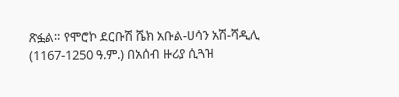ጽፏል። የሞሮኮ ደርቡሽ ሼክ አቡል-ሀሳን አሽ-ሻዲሊ (1167-1250 ዓ.ም.) በአሰብ ዙሪያ ሲጓዝ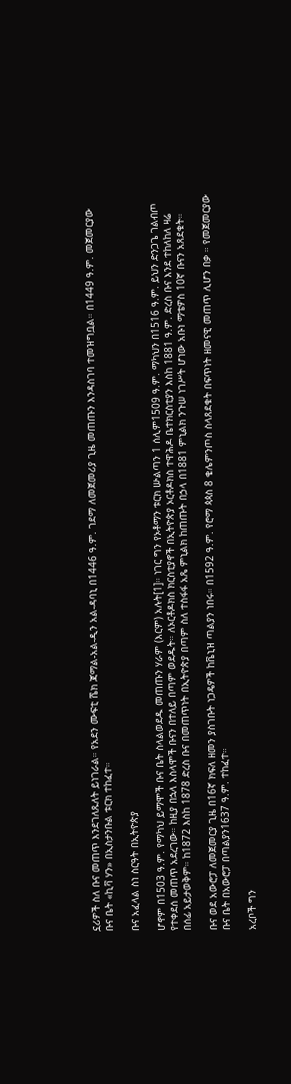ኗሪዎች ስለ ቡና መጠጥ እንደገለጹለት ይነገራል። የአደን ሙፍቲ ሼክ ጃማል-አል-ዲን አል-ዳባኒ በ1446 ዓ.ም. ገደማ ለመጀመሪያ ጊዜ መጠጡን እንዳስገባ ተመዝግቧል። በ1449 ዓ.ም. መጀመርያው ቡና ቤት «ኪቫ ሃን» በኢስታንቡል ቱርክ ተከፈተ።

ቡና አፈላል ስነ ስርዓት በኢትዮጵያ

ሆኖም በ1503 ዓ.ም. የማካህ ይማሞች ቡና ቤት ስላልወደዱ መጠጡን ሃራም (እርም) አሉት[1]። ነገር ግን የኦቶማን ቱርክ ሡልጣን 1 ሰሊም1509 ዓ.ም. ማካህን በ1516 ዓ.ም. ይህን ድንጋጌ ገልብጦ የተቀደሰ መጠጥ አደረገው። ከዚያ በኋላ እስላሞች ቡናን በተለይ በጣም ወደዱት። ለኦርቶዶክስ ክርስቲያኖች በኢትዮጵያ ኦርቶዶክስ ተዋሕዶ ቤተክርስቲያን እስከ 1881 ዓ.ም. ድረስ ቡና እንደ ተከለከለ ዛሬ በሰፊ አይታወቅም። ከ1872 እስከ 1878 ድረስ ቡና በመጠጥነት በኢትዮጵያ በጣም ስለ ተስፋፋ አጼ ምኒልክ ከጠጡት በኃላ በ1881 ምኒልክ ንጉሠ ነገሥት ሆነው አቡነ ማቴዎስ 10ኛ ቡናን አጸደቁት።

ቡና ወደ አውሮፓ ለመጀመርያ ጊዜ በ16ኛ ክፍለ ዘመን ያስገቡት ነጋዴዎች ከቬኒዝ ጣልያን ነበሩ። በ1592 ዓ.ም. የሮማ ጳጳስ 8 ቄሌምንጦስ ስላጸደቁት በፍጥነት ዘመናዊ መጠጥ ሊሆን በቃ ። የመጀመርያው ቡና ቤት በአውሮፓ በጣልያን1637 ዓ.ም. ተከፈተ።

አረቦች ግን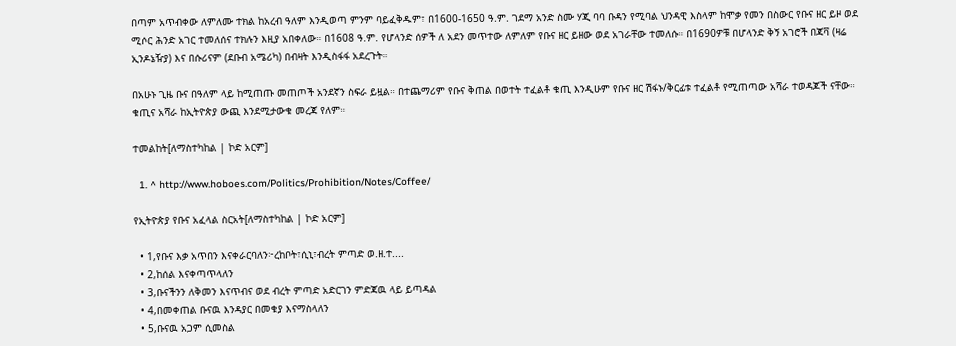በጣም አጥብቀው ለምለሙ ተክል ከአረብ ዓለም እንዲወጣ ምንም ባይፈቅዱም፣ በ1600-1650 ዓ.ም. ገደማ አንድ ስሙ ሃጂ ባባ ቡዳን የሚባል ህንዳዊ እስላም ከሞቃ የመን በስውር የቡና ዘር ይዞ ወደ ሚሶር ሕንድ አገር ተመለሰና ተክሉን እዚያ አበቀለው። በ1608 ዓ.ም. የሆላንድ ሰዎች ለ አደን መጥተው ለምለም የቡና ዘር ይዘው ወደ አገራቸው ተመለሱ። በ1690ዎቹ በሆላንድ ቅኝ አገሮች በጃቫ (ዛሬ ኢንዶኔዥያ) እና በሱሪናም (ደቡብ አሜሪካ) በብዛት እንዲስፋፋ አደረጉት።

በአሁኑ ጊዜ ቡና በዓለም ላይ ከሚጠጡ መጠጦች አንደኛን ስፍራ ይዟል። በተጨማሪም የቡና ቅጠል በወተት ተፈልቶ ቁጢ እንዲሁም የቡና ዘር ሽፋኑ/ቅርፊቱ ተፈልቶ የሚጠጣው አሻራ ተወዳጆች ናቸው። ቁጢና አሻራ ከኢትዮጵያ ውጪ እንደሚታውቁ መረጃ የለም።

ተመልከት[ለማስተካከል | ኮድ አርም]

  1. ^ http://www.hoboes.com/Politics/Prohibition/Notes/Coffee/

የኢትዮጵያ የቡና አፈላል ስርአት[ለማስተካከል | ኮድ አርም]

  • 1,የቡና እቃ አጥበን እናቀራርባለን፦ረከቦት፣ሲኒ፣ብረት ምጣድ ወ.ዘ.ተ....
  • 2,ከሰል እናቀጣጥላለን
  • 3,ቡናችንን ለቅመን እናጥብና ወደ ብረት ምጣድ አድርገን ምድጃዉ ላይ ይጣዳል
  • 4,በመቀጠል ቡናዉ እንዳያር በመቁያ እናማስላለን
  • 5,ቡናዉ አጋም ሲመስል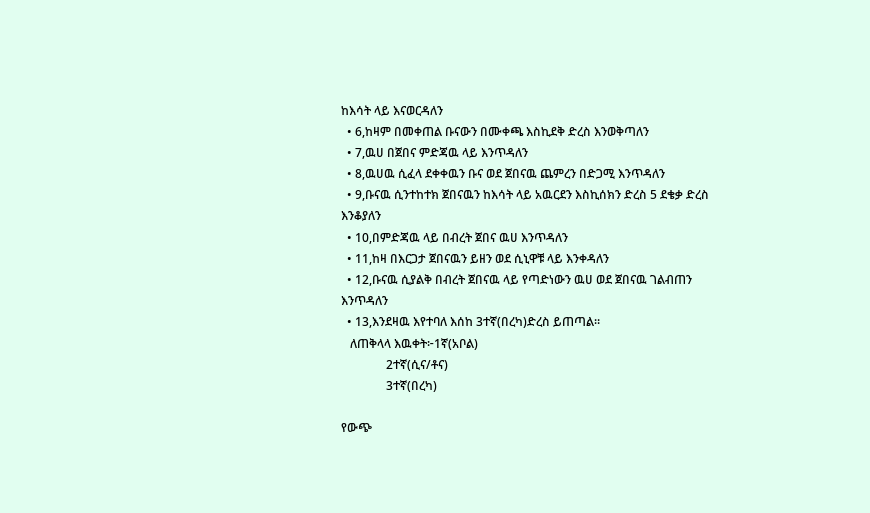ከእሳት ላይ እናወርዳለን
  • 6,ከዛም በመቀጠል ቡናውን በሙቀጫ እስኪደቅ ድረስ እንወቅጣለን
  • 7,ዉሀ በጀበና ምድጃዉ ላይ እንጥዳለን
  • 8,ዉሀዉ ሲፈላ ደቀቀዉን ቡና ወደ ጀበናዉ ጨምረን በድጋሚ እንጥዳለን
  • 9,ቡናዉ ሲንተከተክ ጀበናዉን ከእሳት ላይ አዉርደን እስኪሰክን ድረስ 5 ደቄቃ ድረስ እንቆያለን
  • 10,በምድጃዉ ላይ በብረት ጀበና ዉሀ እንጥዳለን
  • 11,ከዛ በእርጋታ ጀበናዉን ይዘን ወደ ሲኒዋቹ ላይ እንቀዳለን
  • 12,ቡናዉ ሲያልቅ በብረት ጀበናዉ ላይ የጣድነውን ዉሀ ወደ ጀበናዉ ገልብጠን እንጥዳለን
  • 13,እንደዛዉ እየተባለ እሰከ 3ተኛ(በረካ)ድረስ ይጠጣል።
   ለጠቅላላ እዉቀት፦1ኛ(አቦል)
               2ተኛ(ሲና/ቶና)
               3ተኛ(በረካ)

የውጭ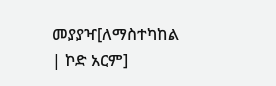መያያዣ[ለማስተካከል | ኮድ አርም]